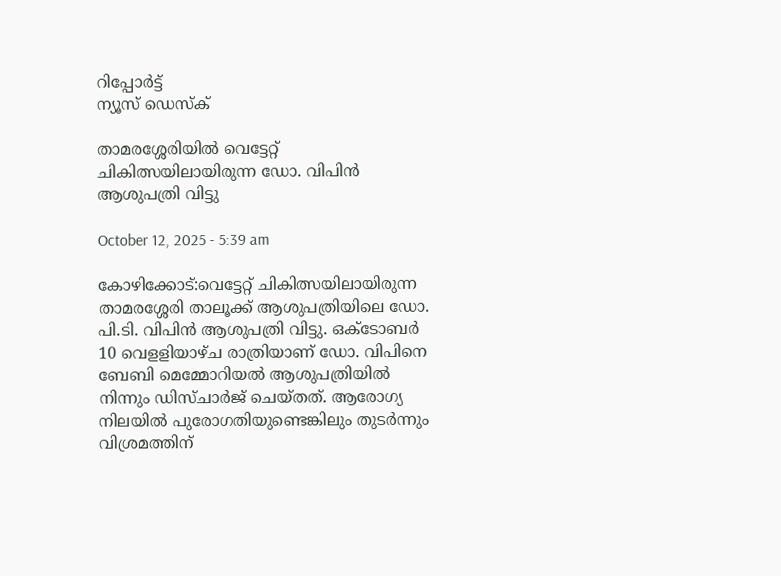റിപ്പോര്‍ട്ട്
ന്യൂസ് ഡെസ്ക്

താമരശ്ശേരിയിൽ വെട്ടേറ്റ് ചികിത്സയിലായിരുന്ന ഡോ. വിപിൻ ആശുപത്രി വിട്ടു

October 12, 2025 - 5:39 am

കോഴിക്കോട്:വെട്ടേറ്റ് ചികിത്സയിലായിരുന്ന താമരശ്ശേരി താലൂക്ക് ആശുപത്രിയിലെ ഡോ. പി.ടി. വിപിൻ ആശുപത്രി വിട്ടു. ഒക്ടോബർ 10 വെളളിയാഴ്ച രാത്രിയാണ് ഡോ. വിപിനെ ബേബി മെമ്മോറിയൽ ആശുപത്രിയിൽ നിന്നും ഡിസ്ചാർജ് ചെയ്തത്. ആരോഗ്യ നിലയിൽ പുരോഗതിയുണ്ടെങ്കിലും തുടർന്നും വിശ്രമത്തിന്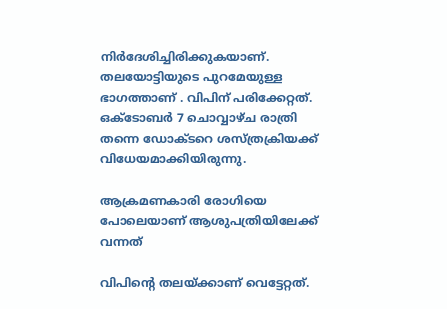നിർദേശിച്ചിരിക്കുകയാണ്. തലയോട്ടിയുടെ പുറമേയുള്ള ഭാഗത്താണ് . വിപിന് പരിക്കേറ്റത്. ഒക്ടോബർ 7 ചൊവ്വാഴ്ച രാത്രി തന്നെ ഡോക്ടറെ ശസ്ത്രക്രിയക്ക് വിധേയമാക്കിയിരുന്നു.

ആക്രമണകാരി രോഗിയെ പോലെയാണ് ആശുപത്രിയിലേക്ക് വന്നത്

വിപിന്റെ തലയ്ക്കാണ് വെട്ടേറ്റത്.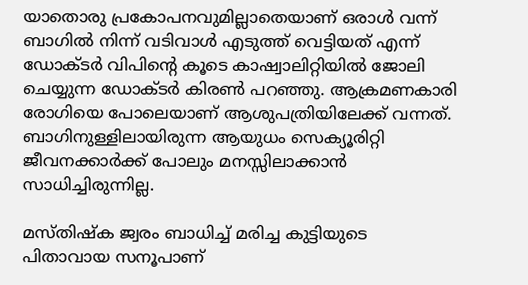യാതൊരു പ്രകോപനവുമില്ലാതെയാണ് ഒരാൾ വന്ന് ബാഗിൽ നിന്ന് വടിവാൾ എടുത്ത് വെട്ടിയത് എന്ന് ഡോക്ടർ വിപിന്റെ കൂടെ കാഷ്വാലിറ്റിയിൽ ജോലി ചെയ്യുന്ന ഡോക്ടർ കിരൺ പറഞ്ഞു. ആക്രമണകാരി രോഗിയെ പോലെയാണ് ആശുപത്രിയിലേക്ക് വന്നത്. ബാഗിനുള്ളിലായിരുന്ന ആയുധം സെക്യൂരിറ്റി ജീവനക്കാർക്ക് പോലും മനസ്സിലാക്കാൻ സാധിച്ചിരുന്നില്ല.

മസ്തിഷ്ക ജ്വരം ബാധിച്ച് മരിച്ച കുട്ടിയുടെ പിതാവായ സനൂപാണ്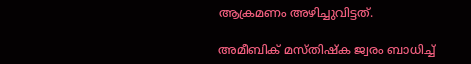ആക്രമണം അഴിച്ചുവിട്ടത്.

അമീബിക് മസ്തിഷ്ക ജ്വരം ബാധിച്ച്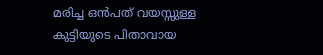മരിച്ച ഒൻപത് വയസ്സുള്ള കുട്ടിയുടെ പിതാവായ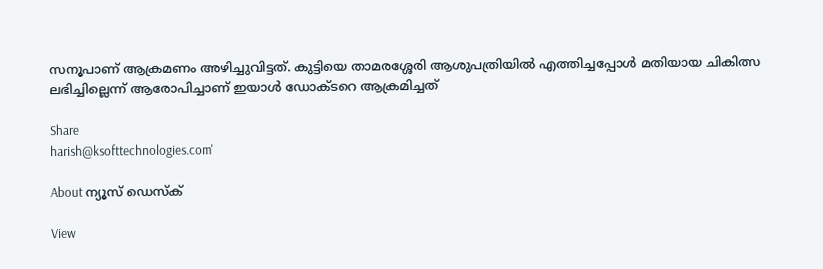സനൂപാണ് ആക്രമണം അഴിച്ചുവിട്ടത്. കുട്ടിയെ താമരശ്ശേരി ആശുപത്രിയിൽ എത്തിച്ചപ്പോൾ മതിയായ ചികിത്സ ലഭിച്ചില്ലെന്ന് ആരോപിച്ചാണ് ഇയാൾ ഡോക്ടറെ ആക്രമിച്ചത്

Share
harish@ksofttechnologies.com'

About ന്യൂസ് ഡെസ്ക്

View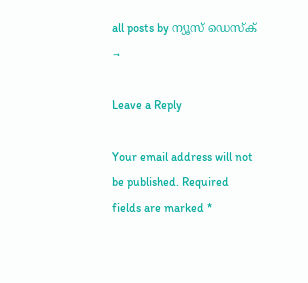all posts by ന്യൂസ് ഡെസ്ക് →

Leave a Reply

Your email address will not be published. Required fields are marked *